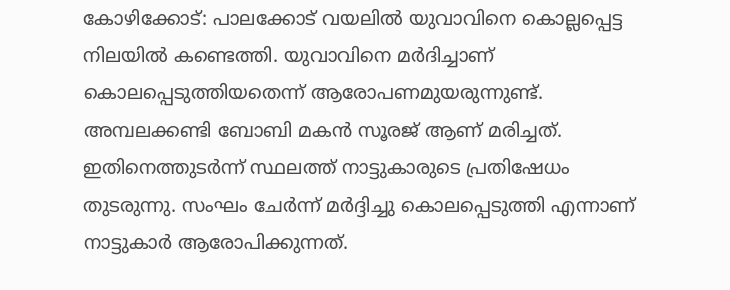കോഴിക്കോട്: പാലക്കോട് വയലിൽ യുവാവിനെ കൊല്ലപ്പെട്ട നിലയിൽ കണ്ടെത്തി. യുവാവിനെ മർദിച്ചാണ് കൊലപ്പെടുത്തിയതെന്ന് ആരോപണമുയരുന്നുണ്ട്. അമ്പലക്കണ്ടി ബോബി മകൻ സൂരജ് ആണ് മരിച്ചത്. ഇതിനെത്തുടർന്ന് സ്ഥലത്ത് നാട്ടുകാരുടെ പ്രതിഷേധം തുടരുന്നു. സംഘം ചേർന്ന് മർദ്ദിച്ചു കൊലപ്പെടുത്തി എന്നാണ് നാട്ടുകാർ ആരോപിക്കുന്നത്.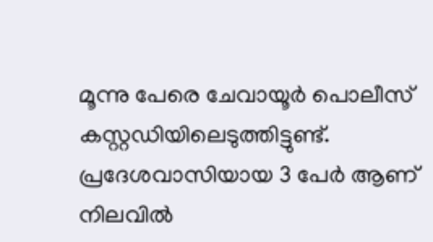മൂന്നു പേരെ ചേവായൂർ പൊലീസ് കസ്റ്റഡിയിലെടുത്തിട്ടുണ്ട്. പ്രദേശവാസിയായ 3 പേർ ആണ് നിലവിൽ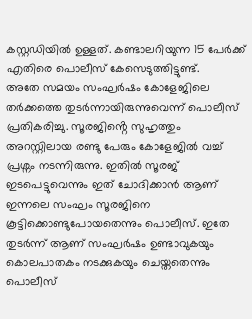കസ്റ്റഡിയിൽ ഉള്ളത്. കണ്ടാലറിയുന്ന 15 പേർക്ക് എതിരെ പൊലീസ് കേസെടുത്തിട്ടുണ്ട്.
അതേ സമയം സംഘർഷം കോളേജിലെ തർക്കത്തെ തുടർന്നായിരുന്നുവെന്ന് പൊലീസ് പ്രതികരിച്ചു. സൂരജിൻ്റെ സുഹൃത്തും അറസ്റ്റിലായ രണ്ടു പേരും കോളേജിൽ വച്ച് പ്രശ്നം നടന്നിരുന്നു. ഇതിൽ സൂരജ് ഇടപെട്ടുവെന്നും ഇത് ചോദിക്കാൻ ആണ് ഇന്നലെ സംഘം സൂരജിനെ കൂട്ടിക്കൊണ്ടുപോയതെന്നും പൊലീസ്. ഇതേ തുടർന്ന് ആണ് സംഘർഷം ഉണ്ടാവുകയും കൊലപാതകം നടക്കുകയും ചെയ്തതെന്നും പൊലീസ്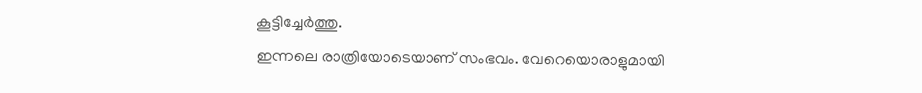കൂട്ടിച്ചേർത്തു.
ഇന്നലെ രാത്രിയോടെയാണ് സംഭവം. വേറെയൊരാളുമായി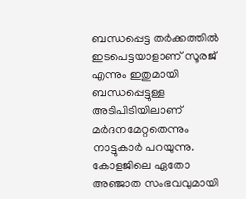ബന്ധപ്പെട്ട തർക്കത്തിൽ ഇടപെട്ടയാളാണ് സൂരജ് എന്നും ഇതുമായി ബന്ധപ്പെട്ടുള്ള അടിപിടിയിലാണ് മർദനമേറ്റതെന്നും നാട്ടുകാർ പറയുന്നു. കോളജിലെ ഏതോ അഞ്ജാത സംഭവവുമായി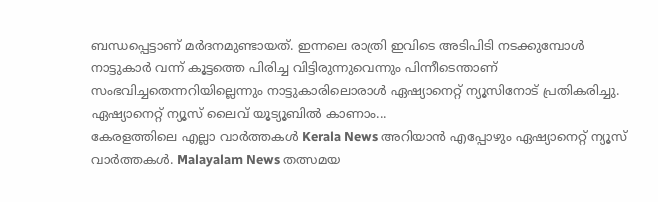ബന്ധപ്പെട്ടാണ് മർദനമുണ്ടായത്. ഇന്നലെ രാത്രി ഇവിടെ അടിപിടി നടക്കുമ്പോൾ നാട്ടുകാർ വന്ന് കൂട്ടത്തെ പിരിച്ച വിട്ടിരുന്നുവെന്നും പിന്നീടെന്താണ് സംഭവിച്ചതെന്നറിയില്ലെന്നും നാട്ടുകാരിലൊരാൾ ഏഷ്യാനെറ്റ് ന്യൂസിനോട് പ്രതികരിച്ചു.
ഏഷ്യാനെറ്റ് ന്യൂസ് ലൈവ് യൂട്യൂബിൽ കാണാം...
കേരളത്തിലെ എല്ലാ വാർത്തകൾ Kerala News അറിയാൻ എപ്പോഴും ഏഷ്യാനെറ്റ് ന്യൂസ് വാർത്തകൾ. Malayalam News തത്സമയ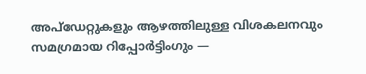അപ്ഡേറ്റുകളും ആഴത്തിലുള്ള വിശകലനവും സമഗ്രമായ റിപ്പോർട്ടിംഗും —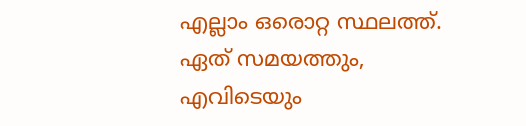എല്ലാം ഒരൊറ്റ സ്ഥലത്ത്. ഏത് സമയത്തും, എവിടെയും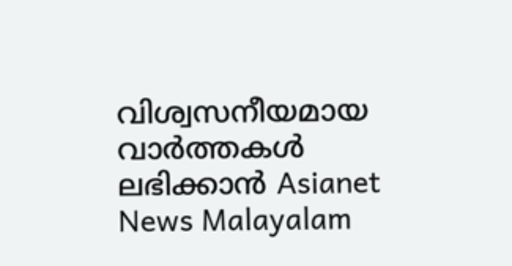വിശ്വസനീയമായ വാർത്തകൾ ലഭിക്കാൻ Asianet News Malayalam